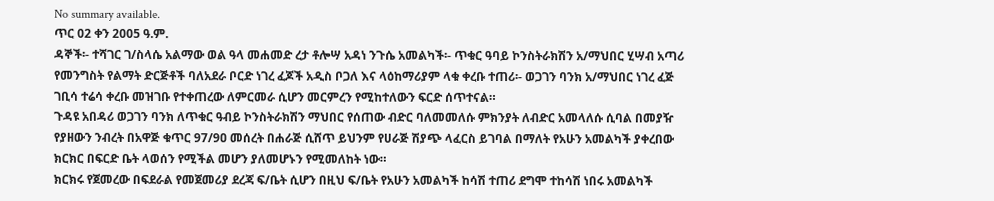No summary available.
ጥር 02 ቀን 2005 ዓ.ም.
ዳኞች፡- ተሻገር ገ/ስላሴ አልማው ወል ዓላ መሐመድ ረታ ቶሎሣ አዳነ ንጉሴ አመልካች፡- ጥቁር ዓባይ ኮንስትራክሽን አ/ማህበር ሂሣብ አጣሪ የመንግስት የልማት ድርጅቶች ባለአደራ ቦርድ ነገረ ፈጆች አዲስ ቦጋለ እና ላዕከማሪያም ላቁ ቀረቡ ተጠሪ፡- ወጋገን ባንክ አ/ማህበር ነገረ ፈጅ ገቢሳ ተሬሳ ቀረቡ መዝገቡ የተቀጠረው ለምርመራ ሲሆን መርምረን የሚከተለውን ፍርድ ሰጥተናል።
ጉዳዩ አበዳሪ ወጋገን ባንክ ለጥቁር ዓብይ ኮንስትራክሽን ማህበር የሰጠው ብድር ባለመመለሱ ምክንያት ለብድር አመላለሱ ሲባል በመያዥ የያዘውን ንብረት በአዋጅ ቁጥር 97/9ዐ መሰረት በሐራጅ ሲሸጥ ይህንም የሀራጅ ሽያጭ ላፈርስ ይገባል በማለት የአሁን አመልካች ያቀረበው ክርክር በፍርድ ቤት ላወሰን የሚችል መሆን ያለመሆኑን የሚመለከት ነው።
ክርክሩ የጀመረው በፍደራል የመጀመሪያ ደረጃ ፍ/ቤት ሲሆን በዚህ ፍ/ቤት የአሁን አመልካች ከሳሽ ተጠሪ ደግሞ ተከሳሽ ነበሩ አመልካች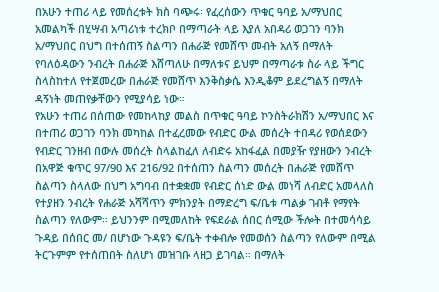በአሁን ተጠሪ ላይ የመሰረቱት ክስ ባጭሩ፡ የፈረሰውን ጥቁር ዓባይ አ/ማህበር አመልካች በሂሣብ አጣሪነቱ ተረክቦ በማጣራት ላይ እያለ አበዳሪ ወጋገን ባንክ አ/ማህበር በህግ በተሰጠኝ ስልጣን በሐራጅ የመሸጥ መብት አለኝ በማለት የባለዕዳውን ንብረት በሐራጅ እሸጣለሁ በማለቱና ይህም በማጣራቱ ስራ ላይ ችግር ስላስከተለ የተጀመረው በሐራጅ የመሸጥ እንቅስቃሴ እንዲቆም ይደረግልኝ በማለት ዳኝነት መጠየቃቸውን የሚያሳይ ነው።
የአሁን ተጠሪ በሰጠው የመከላከያ መልስ በጥቁር ዓባይ ኮንስትራክሽን አ/ማህበር እና በተጠሪ ወጋገን ባንክ መካከል በተፈረመው የብድር ውል መሰረት ተበዳሪ የወሰደውን የብድር ገንዘብ በውሉ መሰረት ስላልከፈለ ለብድሩ አከፋፈል በመያዥ የያዘውን ንብረት በአዋጅ ቁጥር 97/90 እና 216/92 በተሰጠን ስልጣን መሰረት በሐራጅ የመሸጥ ስልጣን ስላለው በህግ አግባብ በተቋቋመ የብድር ሰነድ ውል መነሻ ለብድር አመላለስ የተያዘን ንብረት የሐራጅ አሻሻጥን ምክንያት በማድረግ ፍ/ቤቱ ጣልቃ ገብቶ የማየት ስልጣን የለውም። ይህንንም በሚመለከት የፍደራል ሰበር ሰሚው ችሎት በተመሳሳይ ጉዳይ በሰበር መ/ በሆነው ጉዳዩን ፍ/ቤት ተቀብሎ የመወሰን ስልጣን የለውም በሚል ትርጉምም የተሰጠበት ስለሆነ መዝገቡ ላዘጋ ይገባል። በማለት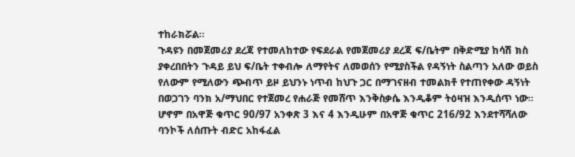ተከራክሯል።
ጉዳዩን በመጀመሪያ ደረጃ የተመለከተው የፍደራል የመጀመሪያ ደረጃ ፍ/ቤትም በቅድሚያ ከሳሽ ክስ ያቀረበበትን ጉዳይ ይህ ፍ/ቤት ተቀብሎ ለማየትና ለመወሰን የሚያስችል የዳኝነት ስልጣን አለው ወይስ የለውም የሚለውን ጭብጥ ይዞ ይህንኑ ነጥብ ከህጉ ጋር በማገናዘብ ተመልክቶ የተጠየቀው ዳኝነት በወጋገን ባንክ አ/ማህበር የተጀመረ የሐራጅ የመሸጥ እንቅስቃሴ እንዲቆም ትዕዛዝ እንዲሰጥ ነው። ሆኖም በአዋጅ ቁጥር 90/97 አንቀጽ 3 እና 4 እንዲሁም በአዋጅ ቁጥር 216/92 እንደተሻሻለው ባንኮች ለሰጡት ብድር አከፋፈል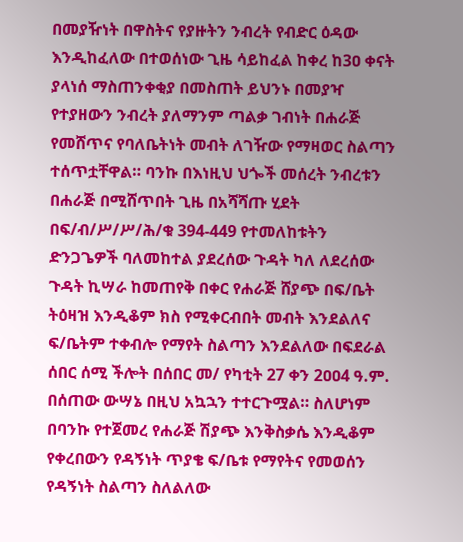በመያዥነት በዋስትና የያዙትን ንብረት የብድር ዕዳው እንዲከፈለው በተወሰነው ጊዜ ሳይከፈል ከቀረ ከ3ዐ ቀናት ያላነሰ ማስጠንቀቂያ በመስጠት ይህንኑ በመያዣ የተያዘውን ንብረት ያለማንም ጣልቃ ገብነት በሐራጅ የመሸጥና የባለቤትነት መብት ለገዥው የማዛወር ስልጣን ተሰጥቷቸዋል። ባንኩ በእነዚህ ህጐች መሰረት ንብረቱን በሐራጅ በሚሸጥበት ጊዜ በአሻሻጡ ሂደት በፍ/ብ/ሥ/ሥ/ሕ/ቁ 394-449 የተመለከቱትን ድንጋጌዎች ባለመከተል ያደረሰው ጉዳት ካለ ለደረሰው ጉዳት ኪሣራ ከመጠየቅ በቀር የሐራጅ ሸያጭ በፍ/ቤት ትዕዛዝ እንዲቆም ክስ የሚቀርብበት መብት እንደልለና ፍ/ቤትም ተቀብሎ የማየት ስልጣን እንደልለው በፍደራል ሰበር ሰሚ ችሎት በሰበር መ/ የካቲት 27 ቀን 2ዐዐ4 ዓ.ም. በሰጠው ውሣኔ በዚህ አኳኋን ተተርጉሟል። ስለሆነም በባንኩ የተጀመረ የሐራጅ ሽያጭ እንቅስቃሴ እንዲቆም የቀረበውን የዳኝነት ጥያቄ ፍ/ቤቱ የማየትና የመወሰን የዳኝነት ስልጣን ስለልለው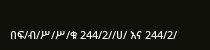በፍ/ብ/ሥ/ሥ/ቁ 244/2//ሀ/ እና 244/2/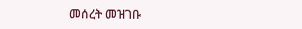መሰረት መዝገቡ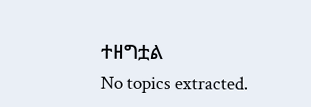ተዘግቷል
No topics extracted.